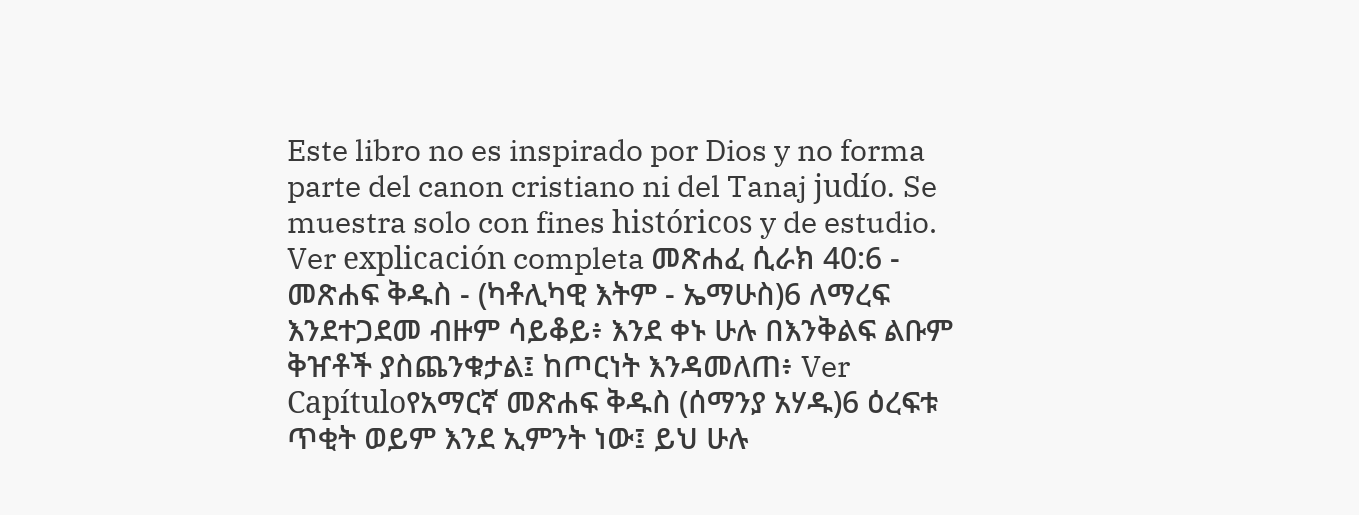Este libro no es inspirado por Dios y no forma parte del canon cristiano ni del Tanaj judío. Se muestra solo con fines históricos y de estudio. Ver explicación completa መጽሐፈ ሲራክ 40:6 - መጽሐፍ ቅዱስ - (ካቶሊካዊ እትም - ኤማሁስ)6 ለማረፍ እንደተጋደመ ብዙም ሳይቆይ፥ እንደ ቀኑ ሁሉ በእንቅልፍ ልቡም ቅዠቶች ያስጨንቁታል፤ ከጦርነት እንዳመለጠ፥ Ver Capítuloየአማርኛ መጽሐፍ ቅዱስ (ሰማንያ አሃዱ)6 ዕረፍቱ ጥቂት ወይም እንደ ኢምንት ነው፤ ይህ ሁሉ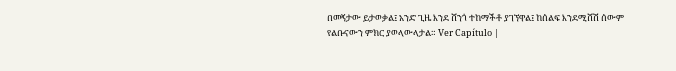በመኝታው ይታወቃል፤ አንድ ጊዜ እንደ ሸንጎ ተከማችቶ ያገኘዋል፤ ከሰልፍ እንደሚሸሽ ሰውም የልቡናውን ምክር ያወላውላታል። Ver Capítulo |